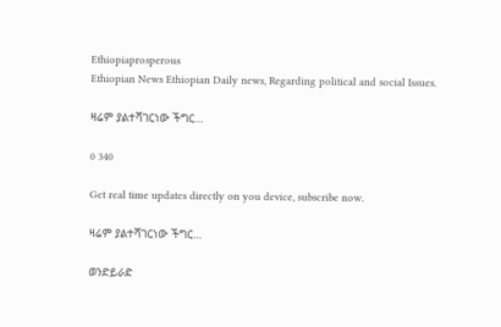Ethiopiaprosperous
Ethiopian News Ethiopian Daily news, Regarding political and social Issues.

ዛሬም ያልተሻገርነው ችግር…

0 340

Get real time updates directly on you device, subscribe now.

ዛሬም ያልተሻገርነው ችግር…

ወንድይራድ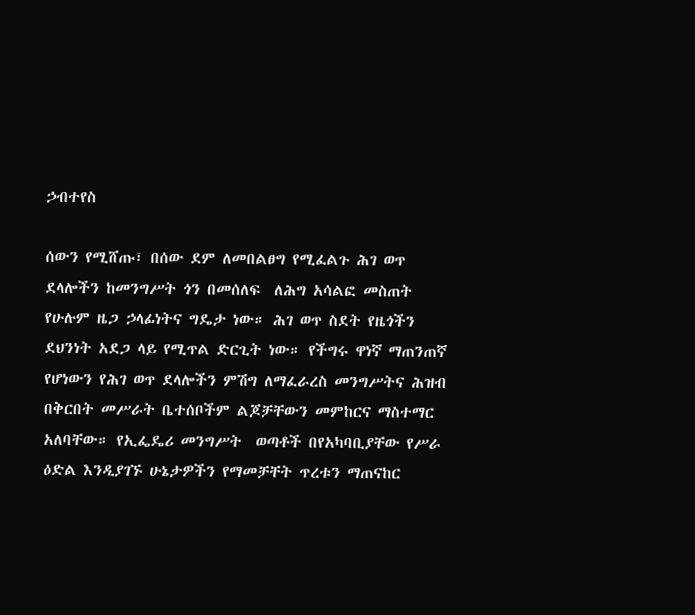ኃብተየስ

ሰውን የሚሸጡ፣ በሰው ደም ለመበልፀግ የሚፈልጉ ሕገ ወጥ ደላሎችን ከመንግሥት ጎን በመሰለፍ  ለሕግ አሳልፎ መስጠት የሁሉም ዜጋ ኃላፊነትና ግዴታ ነው። ሕገ ወጥ ስደት የዜጎችን ደህንነት አደጋ ላይ የሚጥል ድርጊት ነው። የችግሩ ዋነኛ ማጠንጠኛ የሆነውን የሕገ ወጥ ደላሎችን ምሽግ ለማፈራረስ መንግሥትና ሕዝብ በቅርበት መሥራት ቤተሰቦችም ልጆቻቸውን መምከርና ማስተማር አለባቸው። የኢፌዴሪ መንግሥት  ወጣቶች በየአካባቢያቸው የሥራ ዕድል እንዲያገኙ ሁኔታዎችን የማመቻቸት ጥረቱን ማጠናከር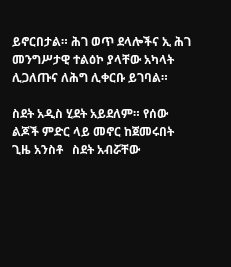ይኖርበታል። ሕገ ወጥ ደላሎችና ኢ ሕገ መንግሥታዊ ተልዕኮ ያላቸው አካላት ሊጋለጡና ለሕግ ሊቀርቡ ይገባል።

ስደት አዲስ ሂደት አይደለም። የሰው ልጆች ምድር ላይ መኖር ከጀመሩበት ጊዜ አንስቶ   ስደት አብሯቸው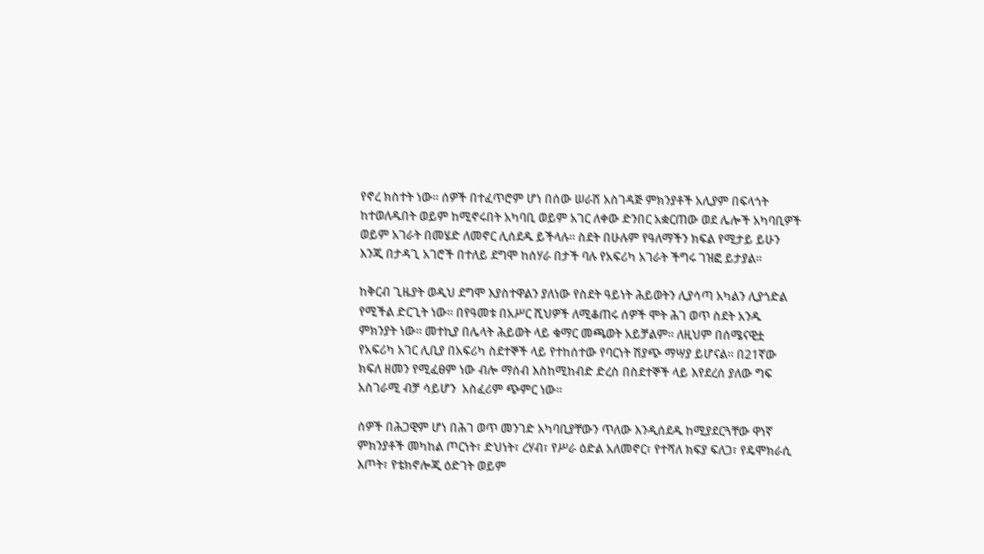የኖረ ክስተት ነው። ሰዎች በተፈጥሮም ሆነ በሰው ሠራሽ አስገዳጅ ምክንያቶች አሊያም በፍላጎት ከተወለዱበት ወይም ከሚኖሩበት አካባቢ ወይም አገር ለቀው ድንበር አቋርጠው ወደ ሌሎች አካባቢዎች ወይም አገራት በመሄድ ለመኖር ሊሰደዱ ይችላሉ። ስደት በሁሉም የዓለማችን ክፍል የሚታይ ይሁን እንጂ በታዳጊ አገሮች በተለይ ደግሞ ከሰሃራ በታች ባሉ የአፍሪካ አገራት ችግሩ ገዝፎ ይታያል።

ከቅርብ ጊዜያት ወዲህ ደግሞ እያስተዋልን ያለነው የስደት ዓይነት ሕይወትን ሊያሳጣ አካልን ሊያጎድል የሚችል ድርጊት ነው። በየዓመቱ በአሥር ሺህዎች ለሚቆጠሩ ሰዎች ሞት ሕገ ወጥ ስደት አንዱ ምክንያት ነው። መተኪያ በሌላት ሕይወት ላይ ቁማር መጫወት አይቻልም። ለዚህም በሰሜናዊቷ የአፍሪካ አገር ሊቢያ በአፍሪካ ስደተኞች ላይ የተከሰተው የባርነት ሽያጭ ማሣያ ይሆናል። በ21ኛው ክፍለ ዘመን የሚፈፀም ነው ብሎ ማሰብ እስከሚከብድ ድረስ በስደተኞች ላይ እየደረሰ ያለው ግፍ አስገራሚ ብቻ ሳይሆን  አስፈሪም ጭምር ነው።

ሰዎች በሕጋዊም ሆነ በሕገ ወጥ መንገድ አካባቢያቸውን ጥለው እንዲሰደዱ ከሚያደርጓቸው ዋነኛ ምክንያቶች መካከል ጦርነት፣ ድህነት፣ ረሃብ፣ የሥራ ዕድል አለመኖር፣ የተሻለ ክፍያ ፍለጋ፣ የዴሞክራሲ እጦት፣ የቴክኖሎጂ ዕድገት ወይም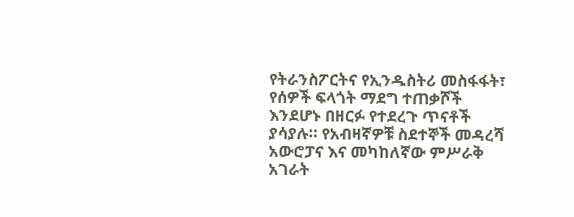የትራንስፖርትና የኢንዱስትሪ መስፋፋት፣ የሰዎች ፍላጎት ማደግ ተጠቃሾች እንደሆኑ በዘርፉ የተደረጉ ጥናቶች ያሳያሉ። የአብዛኛዎቹ ስደተኞች መዳረሻ አውሮፓና እና መካከለኛው ምሥራቅ አገራት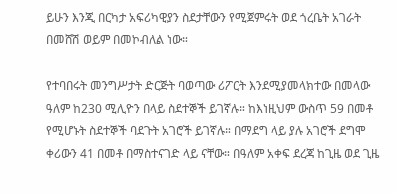ይሁን እንጂ በርካታ አፍሪካዊያን ስደታቸውን የሚጀምሩት ወደ ጎረቤት አገራት በመሸሽ ወይም በመኮብለል ነው።

የተባበሩት መንግሥታት ድርጅት ባወጣው ሪፖርት እንደሚያመላክተው በመላው ዓለም ከ230 ሚሊዮን በላይ ስደተኞች ይገኛሉ። ከእነዚህም ውስጥ 59 በመቶ የሚሆኑት ስደተኞች ባደጉት አገሮች ይገኛሉ። በማደግ ላይ ያሉ አገሮች ደግሞ ቀሪውን 41 በመቶ በማስተናገድ ላይ ናቸው። በዓለም አቀፍ ደረጃ ከጊዜ ወደ ጊዜ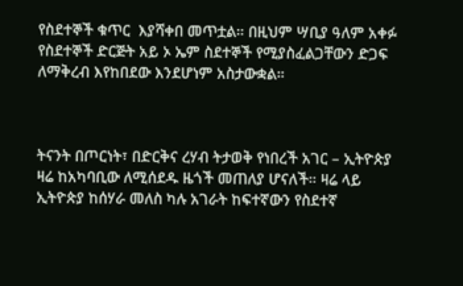የስደተኞች ቁጥር  እያሻቀበ መጥቷል። በዚህም ሣቢያ ዓለም አቀፉ የስደተኞች ድርጅት አይ ኦ ኤም ስደተኞች የሚያስፈልጋቸውን ድጋፍ ለማቅረብ እየከበደው እንደሆነም አስታውቋል።



ትናንት በጦርነት፣ በድርቅና ረሃብ ትታወቅ የነበረች አገር – ኢትዮጵያ ዛሬ ከአካባቢው ለሚሰደዱ ዜጎች መጠለያ ሆናለች። ዛሬ ላይ ኢትዮጵያ ከሰሃራ መለስ ካሉ አገራት ከፍተኛውን የስደተኛ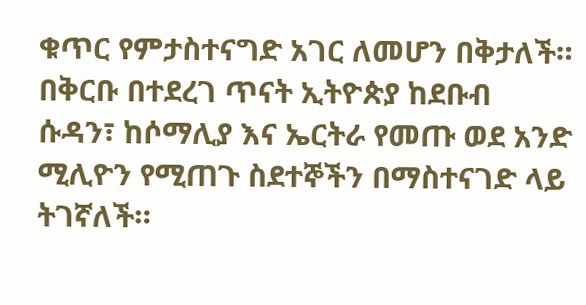ቁጥር የምታስተናግድ አገር ለመሆን በቅታለች። በቅርቡ በተደረገ ጥናት ኢትዮጵያ ከደቡብ ሱዳን፣ ከሶማሊያ እና ኤርትራ የመጡ ወደ አንድ ሚሊዮን የሚጠጉ ስደተኞችን በማስተናገድ ላይ ትገኛለች።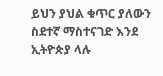ይህን ያህል ቁጥር ያለውን ስደተኛ ማስተናገድ እንደ ኢትዮጵያ ላሉ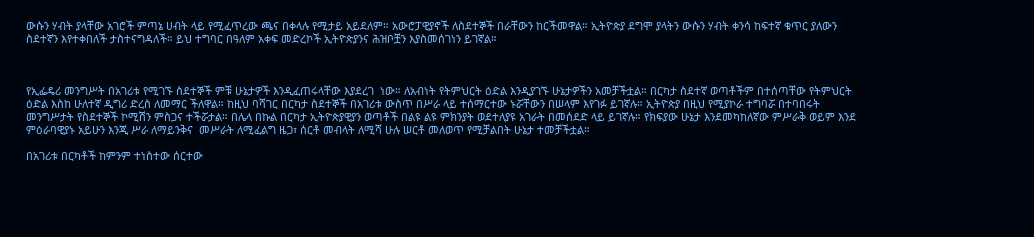ውሱን ሃብት ያላቸው አገሮች ምጣኔ ሀብት ላይ የሚፈጥረው ጫና በቀላሉ የሚታይ አይደለም። አውሮፓዊያኖች ለስደተኞች በራቸውን ከርችመዋል። ኢትዮጵያ ደግሞ ያላትን ውሱን ሃብት ቀንሳ ከፍተኛ ቁጥር ያለውን ስደተኛን እየተቀበለች ታስተናግዳለች። ይህ ተግባር በዓለም አቀፍ መድረኮች ኢትዮጵያንና ሕዝቦቿን እያስመሰገነን ይገኛል።



የኢፌዴሪ መንግሥት በአገሪቱ የሚገኙ ስደተኞች ምቹ ሁኔታዎች እንዲፈጠሩላቸው እያደረገ  ነው። ለአብነት የትምህርት ዕድል እንዲያገኙ ሁኔታዎችን አመቻችቷል። በርካታ ስደተኛ ወጣቶችም በተሰጣቸው የትምህርት ዕድል እስከ ሁለተኛ ዲግሪ ድረስ ለመማር ችለዋል። ከዚህ ባሻገር በርካታ ስደተኞች በአገሪቱ ውስጥ በሥራ ላይ ተሰማርተው ኑሯቸውን በሠላም እየገፉ ይገኛሉ። ኢትዮጵያ በዚህ የሚያኮራ ተግባሯ በተባበሩት መንግሥታት የስደተኞች ኮሚሽን ምስጋና ተችሯታል። በሌላ በኩል በርካታ ኢትዮጵያዊያን ወጣቶች በልዩ ልዩ ምክንያት ወደተለያዩ አገራት በመሰደድ ላይ ይገኛሉ። የክፍያው ሁኔታ እንደመካከለኛው ምሥራቅ ወይም እንደ ምዕራባዊያኑ አይሁን እንጂ ሥራ ለማይንቅና  መሥራት ለሚፈልግ ዜጋ፣ ሰርቶ መብላት ለሚሻ ሁሉ ሠርቶ መለወጥ የሚቻልበት ሁኔታ ተመቻችቷል።

በአገሪቱ በርካቶች ከምንም ተነስተው ሰርተው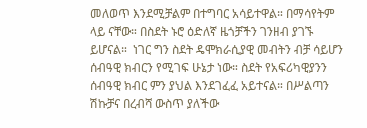መለወጥ እንደሚቻልም በተግባር አሳይተዋል። በማሳየትም ላይ ናቸው። በስደት ኑሮ ዕድለኛ ዜጎቻችን ገንዘብ ያገኙ ይሆናል።  ነገር ግን ስደት ዴሞክራሲያዊ መብትን ብቻ ሳይሆን ሰብዓዊ ክብርን የሚገፍ ሁኔታ ነው። ስደት የአፍሪካዊያንን ሰብዓዊ ክብር ምን ያህል እንደገፈፈ አይተናል። በሥልጣን ሽኩቻና በረብሻ ውስጥ ያለችው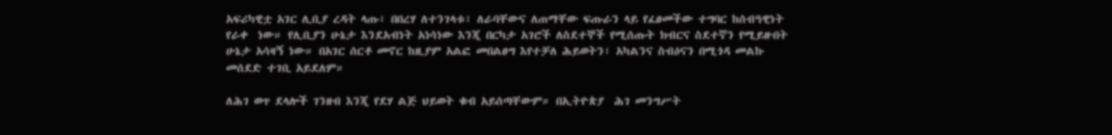አፍሪካዊቷ አገር ሊቢያ ረዳት ላጡ፣ በበረሃ ለተንገላቱ፣ ለራባቸውና ለጠማቸው ፍጡራን ላይ የፈፀመችው ተግባር ከሰብዓዊነት የራቀ  ነው። የሊቢያን ሁኔታ እንደአብነት አነሳነው እንጂ በርካታ አገሮች ለስደተኞች የሚሰጡት ክብርና ስደተኛን የሚይዙበት ሁኔታ አሳዛኝ ነው። በአገር ሰርቶ መኖር ከዚያም አልፎ መበልፀግ እየተቻለ ሕይወትን፣ አካልንና ስብዕናን በሚጎዳ መልኩ መሰደድ ተገቢ አይደለም።

ለሕገ ወጥ ደላሎች ገንዘብ እንጂ የደሃ ልጅ ህይወት ቁብ አይሰጣቸውም። በኢትዮጵያ  ሕገ መንግሥት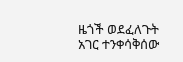ዜጎች ወደፈለጉት አገር ተንቀሳቅሰው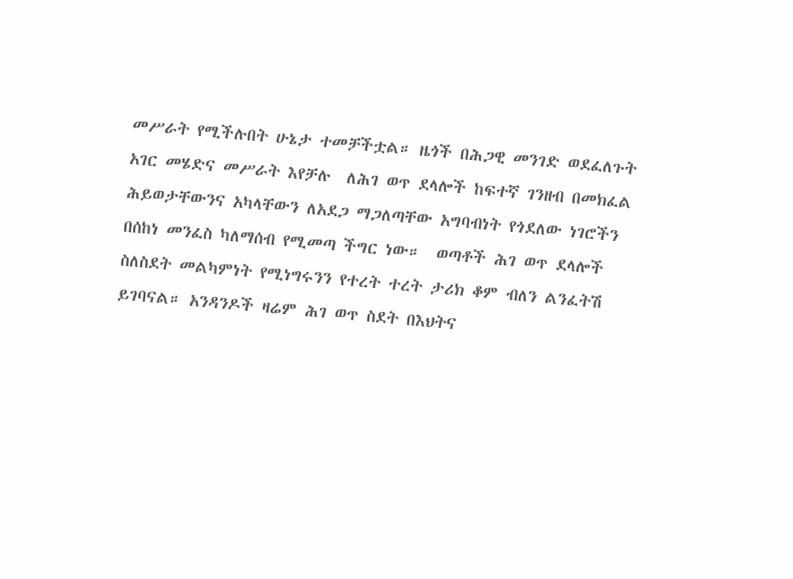መሥራት የሚችሉበት ሁኔታ ተመቻችቷል። ዜጎች በሕጋዊ መንገድ ወደፈለጉት አገር መሄድና መሥራት እየቻሉ  ለሕገ ወጥ ደላሎች ከፍተኛ ገንዘብ በመክፈል ሕይወታቸውንና አካላቸውን ለአደጋ ማጋለጣቸው አግባብነት የጎደለው ነገሮችን በሰከነ መንፈስ ካለማሰብ የሚመጣ ችግር ነው።  ወጣቶች ሕገ ወጥ ደላሎች ስለስደት መልካምነት የሚነግሩንን የተረት ተረት ታሪክ ቆም ብለን ልንፈትሽ ይገባናል። አንዳንዶች ዛሬም ሕገ ወጥ ስደት በእህትና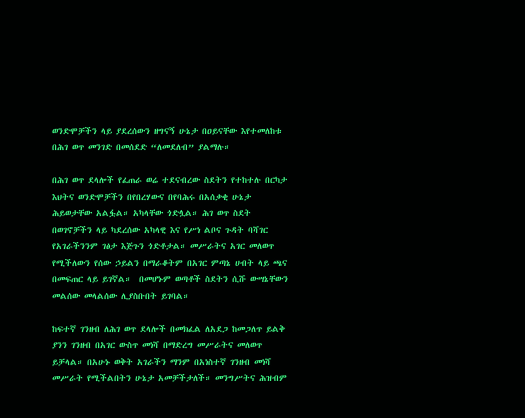ወንድሞቻችን ላይ ያደረሰውን ዘግናኝ ሁኔታ በዐይናቸው እየተመለከቱ በሕገ ወጥ መንገድ በመሰደድ “ለመደለብ” ያልማሉ።

በሕገ ወጥ ደላሎች የፈጠራ ወሬ ተደናብረው ስደትን የተከተሉ በርካታ እህትና ወንድሞቻችን በየበረሃውና በየባሕሩ በአሰቃቂ ሁኔታ ሕይወታቸው አልፏል። አካላቸው ጎድሏል። ሕገ ወጥ ስደት  በወገኖቻችን ላይ ካደረሰው አካላዊ እና የሥነ ልቦና ጉዳት ባሻገር የአገራችንንም ገፅታ እጅጉን ጎድቶታል። መሥራትና አገር መለወጥ የሚችለውን የሰው ኃይልን በማራቆትም በአገር ምጣኔ ሀብት ላይ ጫና በመፍጠር ላይ ይገኛል።  በመሆኑም ወጣቶች ስደትን ሲሹ ውሣኔቸውን መልሰው መላልሰው ሊያስቡበት ይገባል።

ከፍተኛ ገንዘብ ለሕገ ወጥ ደላሎች በመክፈል ለአደጋ ከመጋለጥ ይልቅ ያንን ገንዘብ በአገር ውስጥ መነሻ በማድረግ መሥራትና መለወጥ ይቻላል። በአሁኑ ወቅት አገራችን ማንም በአነስተኛ ገንዘብ መነሻ መሥራት የሚችልበትን ሁኔታ አመቻችታለች። መንግሥትና ሕዝብም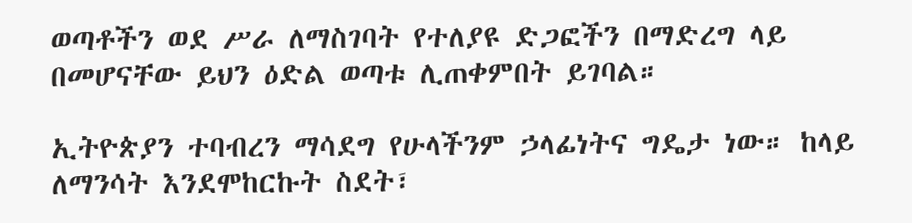ወጣቶችን ወደ ሥራ ለማስገባት የተለያዩ ድጋፎችን በማድረግ ላይ በመሆናቸው ይህን ዕድል ወጣቱ ሊጠቀምበት ይገባል።

ኢትዮጵያን ተባብረን ማሳደግ የሁላችንም ኃላፊነትና ግዴታ ነው። ከላይ ለማንሳት እንደሞከርኩት ስደት፣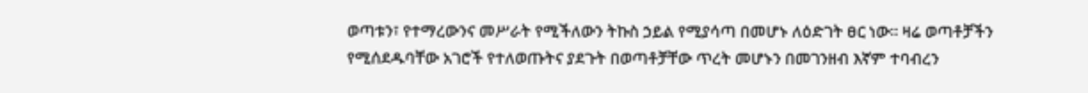ወጣቱን፣ የተማረውንና መሥራት የሚችለውን ትኩስ ኃይል የሚያሳጣ በመሆኑ ለዕድገት ፀር ነው። ዛሬ ወጣቶቻችን የሚሰደዱባቸው አገሮች የተለወጡትና ያደጉት በወጣቶቻቸው ጥረት መሆኑን በመገንዘብ እኛም ተባብረን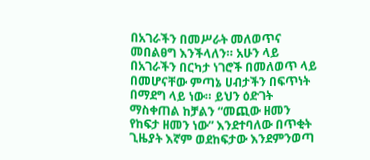በአገራችን በመሥራት መለወጥና መበልፀግ እንችላለን። አሁን ላይ በአገራችን በርካታ ነገሮች በመለወጥ ላይ በመሆናቸው ምጣኔ ሀብታችን በፍጥነት በማደግ ላይ ነው። ይህን ዕድገት ማስቀጠል ከቻልን “መጪው ዘመን የከፍታ ዘመን ነው” እንደተባለው በጥቂት ጊዜያት እኛም ወደከፍታው እንደምንወጣ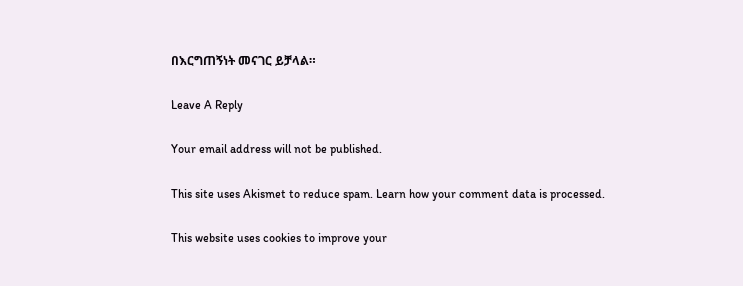በእርግጠኝነት መናገር ይቻላል።

Leave A Reply

Your email address will not be published.

This site uses Akismet to reduce spam. Learn how your comment data is processed.

This website uses cookies to improve your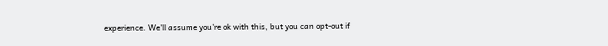experience. We'll assume you're ok with this, but you can opt-out if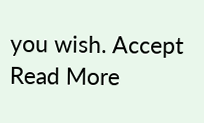you wish. Accept Read More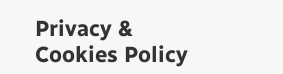Privacy & Cookies Policy